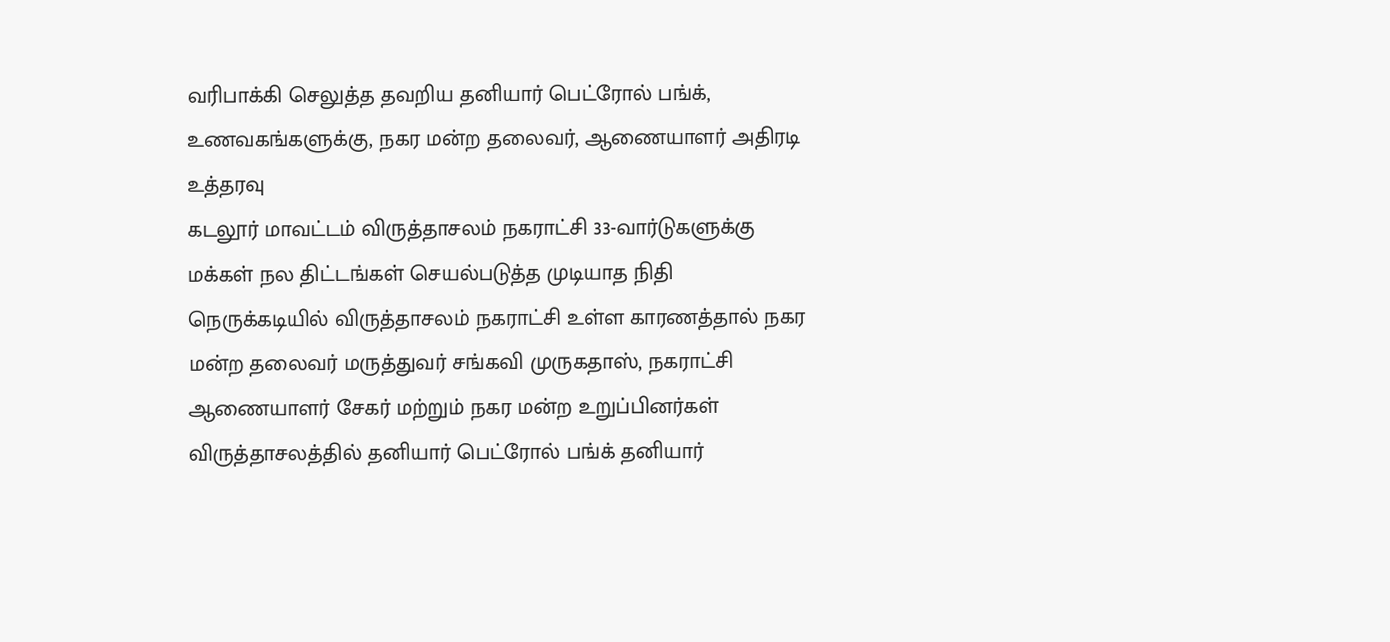வரிபாக்கி செலுத்த தவறிய தனியார் பெட்ரோல் பங்க், உணவகங்களுக்கு, நகர மன்ற தலைவர், ஆணையாளர் அதிரடி உத்தரவு
கடலூர் மாவட்டம் விருத்தாசலம் நகராட்சி 33-வார்டுகளுக்கு மக்கள் நல திட்டங்கள் செயல்படுத்த முடியாத நிதி நெருக்கடியில் விருத்தாசலம் நகராட்சி உள்ள காரணத்தால் நகர மன்ற தலைவர் மருத்துவர் சங்கவி முருகதாஸ், நகராட்சி ஆணையாளர் சேகர் மற்றும் நகர மன்ற உறுப்பினர்கள் விருத்தாசலத்தில் தனியார் பெட்ரோல் பங்க் தனியார்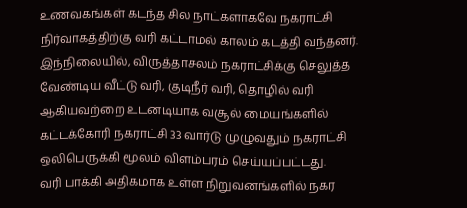உணவகங்கள் கடந்த சில நாட்களாகவே நகராட்சி நிர்வாகத்திற்கு வரி கட்டாமல் காலம் கடத்தி வந்தனர்.
இந்நிலையில், விருத்தாசலம் நகராட்சிக்கு செலுத்த வேண்டிய வீட்டு வரி, குடிநீர் வரி, தொழில் வரி ஆகியவற்றை உடனடியாக வசூல் மையங்களில் கட்டக்கோரி நகராட்சி 33 வார்டு முழுவதும் நகராட்சி ஒலிபெருக்கி மூலம் விளம்பரம் செய்யப்பட்டது.
வரி பாக்கி அதிகமாக உள்ள நிறுவனங்களில் நகர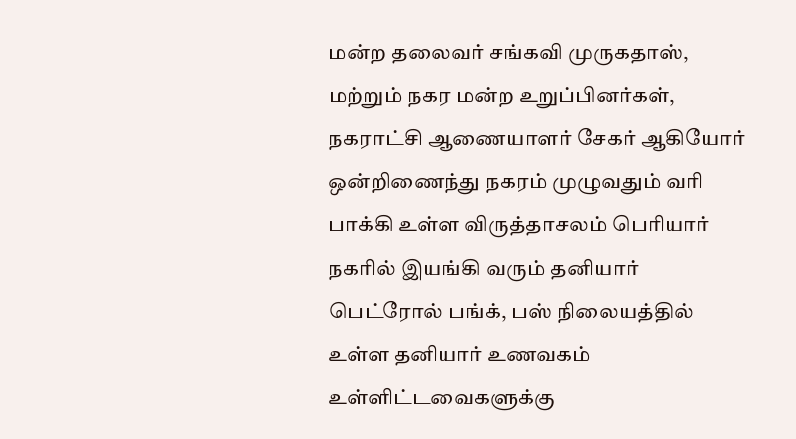மன்ற தலைவர் சங்கவி முருகதாஸ், மற்றும் நகர மன்ற உறுப்பினர்கள், நகராட்சி ஆணையாளர் சேகர் ஆகியோர் ஒன்றிணைந்து நகரம் முழுவதும் வரி பாக்கி உள்ள விருத்தாசலம் பெரியார் நகரில் இயங்கி வரும் தனியார் பெட்ரோல் பங்க், பஸ் நிலையத்தில் உள்ள தனியார் உணவகம் உள்ளிட்டவைகளுக்கு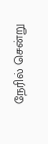நேரில் சென்று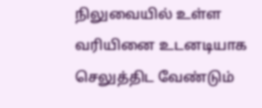நிலுவையில் உள்ள வரியினை உடனடியாக செலுத்திட வேண்டும்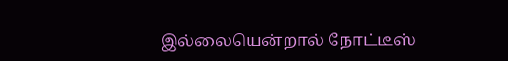இல்லையென்றால் நோட்டீஸ்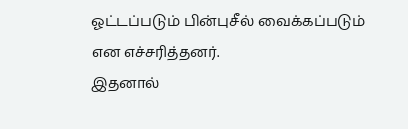ஓட்டப்படும் பின்புசீல் வைக்கப்படும் என எச்சரித்தனர்.
இதனால்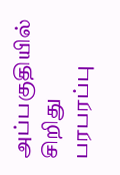அப்பகுதியில் சிறிது பரபரப்பு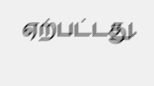ஏற்பட்டது.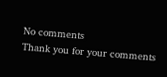No comments
Thank you for your comments